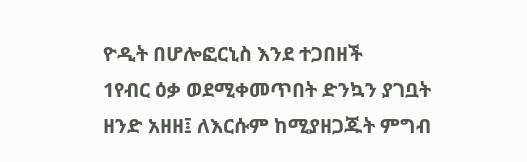ዮዲት በሆሎፎርኒስ እንደ ተጋበዘች
1የብር ዕቃ ወደሚቀመጥበት ድንኳን ያገቧት ዘንድ አዘዘ፤ ለእርሱም ከሚያዘጋጁት ምግብ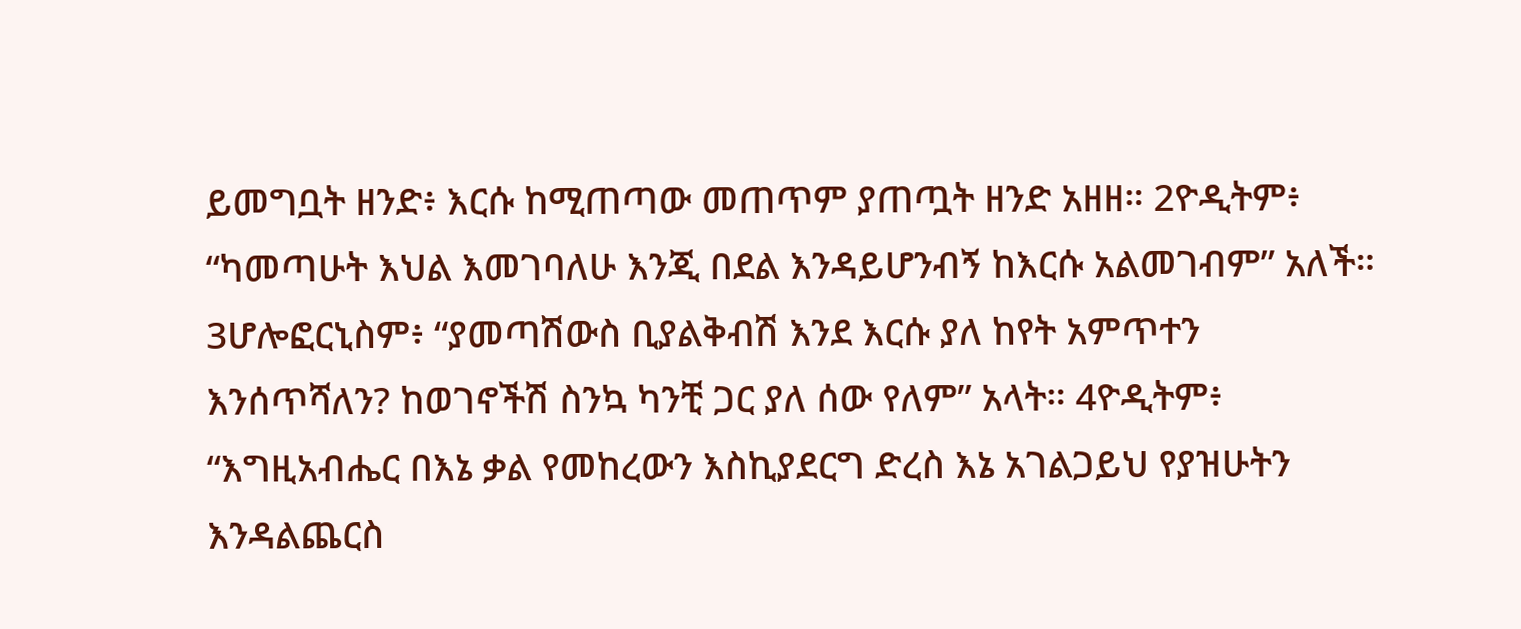ይመግቧት ዘንድ፥ እርሱ ከሚጠጣው መጠጥም ያጠጧት ዘንድ አዘዘ። 2ዮዲትም፥ “ካመጣሁት እህል እመገባለሁ እንጂ በደል እንዳይሆንብኝ ከእርሱ አልመገብም” አለች። 3ሆሎፎርኒስም፥ “ያመጣሽውስ ቢያልቅብሽ እንደ እርሱ ያለ ከየት አምጥተን እንሰጥሻለን? ከወገኖችሽ ስንኳ ካንቺ ጋር ያለ ሰው የለም” አላት። 4ዮዲትም፥ “እግዚአብሔር በእኔ ቃል የመከረውን እስኪያደርግ ድረስ እኔ አገልጋይህ የያዝሁትን እንዳልጨርስ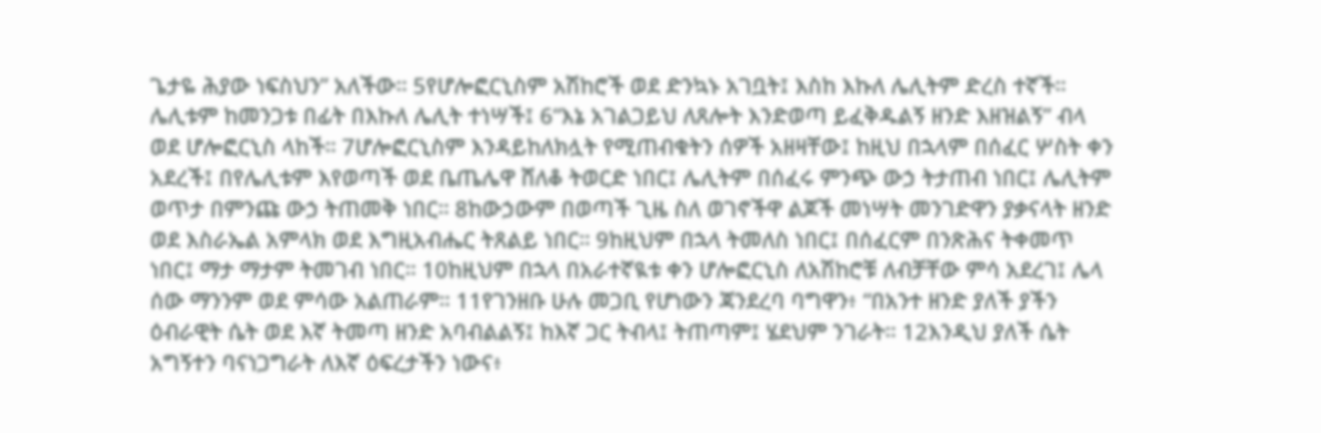ጌታዬ ሕያው ነፍስህን” አለችው። 5የሆሎፎርኒስም አሽከሮች ወደ ድንኳኑ አገቧት፤ እስከ እኩለ ሌሊትም ድረስ ተኛች። ሌሊቱም ከመንጋቱ በፊት በእኩለ ሌሊት ተነሣች፤ 6“እኔ አገልጋይህ ለጸሎት እንድወጣ ይፈቅዱልኝ ዘንድ እዘዝልኝ” ብላ ወደ ሆሎፎርኒስ ላከች። 7ሆሎፎርኒስም እንዳይከለክሏት የሚጠብቁትን ሰዎች አዘዛቸው፤ ከዚህ በኋላም በሰፈር ሦስት ቀን አደረች፤ በየሌሊቱም እየወጣች ወደ ቤጤሌዋ ሸለቆ ትወርድ ነበር፤ ሌሊትም በሰፈሩ ምንጭ ውኃ ትታጠብ ነበር፤ ሌሊትም ወጥታ በምንጩ ውኃ ትጠመቅ ነበር። 8ከውኃውም በወጣች ጊዜ ስለ ወገኖችዋ ልጆች መነሣት መንገድዋን ያቃናላት ዘንድ ወደ እስራኤል አምላክ ወደ እግዚአብሔር ትጸልይ ነበር። 9ከዚህም በኋላ ትመለስ ነበር፤ በሰፈርም በንጽሕና ትቀመጥ ነበር፤ ማታ ማታም ትመገብ ነበር። 10ከዚህም በኋላ በአራተኛዪቱ ቀን ሆሎፎርኒስ ለአሽከሮቹ ለብቻቸው ምሳ አደረገ፤ ሌላ ሰው ማንንም ወደ ምሳው አልጠራም። 11የገንዘቡ ሁሉ መጋቢ የሆነውን ጃንደረባ ባግዋን፥ “በአንተ ዘንድ ያለች ያችን ዕብራዊት ሴት ወደ እኛ ትመጣ ዘንድ አባብልልኝ፤ ከእኛ ጋር ትብላ፤ ትጠጣም፤ ሄደህም ንገራት። 12እንዲህ ያለች ሴት አግኝተን ባናነጋግራት ለእኛ ዕፍረታችን ነውና፥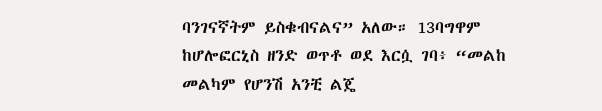ባንገናኛትም ይስቁብናልና” አለው። 13ባግዋም ከሆሎፎርኒስ ዘንድ ወጥቶ ወደ እርሷ ገባ፥ “መልከ መልካም የሆንሽ አንቺ ልጄ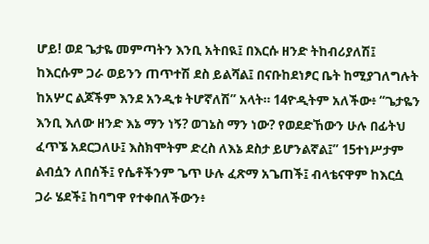ሆይ! ወደ ጌታዬ መምጣትን እንቢ አትበዪ፤ በእርሱ ዘንድ ትከብሪያለሽ፤ ከእርሱም ጋራ ወይንን ጠጥተሽ ደስ ይልሻል፤ በናቡከደነፆር ቤት ከሚያገለግሉት ከአሦር ልጆችም እንደ አንዲቱ ትሆኛለሽ” አላት። 14ዮዲትም አለችው፥ “ጌታዬን እንቢ እለው ዘንድ እኔ ማን ነኝ? ወገኔስ ማን ነው? የወደድኸውን ሁሉ በፊትህ ፈጥኜ አደርጋለሁ፤ እስክሞትም ድረስ ለእኔ ደስታ ይሆንልኛል፤” 15ተነሥታም ልብሷን ለበሰች፤ የሴቶችንም ጌጥ ሁሉ ፈጽማ አጌጠች፤ ብላቴናዋም ከእርሷ ጋራ ሄደች፤ ከባግዋ የተቀበለችውን፥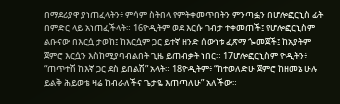በማደሪያዋ ያነጠፈላትን፥ ምሳም ስትበላ የምትቀመጥበትን ምንጣፏን በሆሎፎርኒስ ፊት በምድር ላይ አነጠፈችላት። 16ዮዲትም ወደ እርሱ ገብታ ተቀመጠች፤ የሆሎፎርኒስም ልቡናው በእርሷ ታወከ፤ ከእርሷም ጋር ይተኛ ዘንድ ሰውነቱ ፈጽማ ጐመጀች፤ ከአያትም ጀምሮ እርሷን እስከሚያባብልበት ጊዜ ይጠብቃት ነበር። 17ሆሎፎርኒስም ዮዲትን፥ “ጠጥተሽ ከእኛ ጋር ደስ ይበልሽ” አላት። 18ዮዲትም፥ “ከተወለድሁ ጀምሮ ከዘመኔ ሁሉ ይልቅ ሕይወቴ ዛሬ ከብራለችና ጌታዬ እጠጣለሁ” አለችው።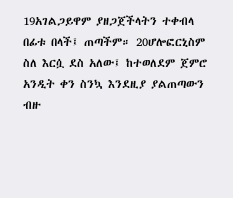19አገልጋይዋም ያዘጋጀችላትን ተቀብላ በፊቱ በላች፤ ጠጣችም። 20ሆሎፎርኒስም ስለ እርሷ ደስ አለው፤ ከተወለደም ጀምሮ አንዲት ቀን ስንኳ እንደዚያ ያልጠጣውን ብዙ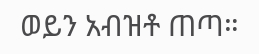ወይን አብዝቶ ጠጣ።